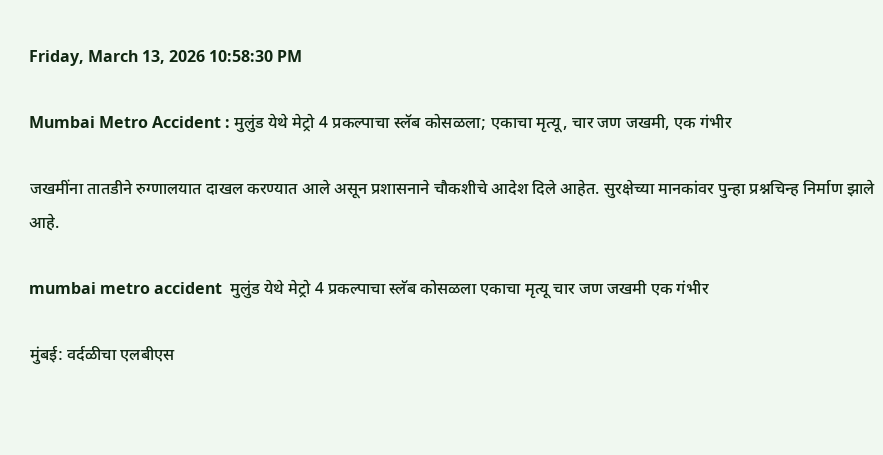Friday, March 13, 2026 10:58:30 PM

Mumbai Metro Accident : मुलुंड येथे मेट्रो 4 प्रकल्पाचा स्लॅब कोसळला; एकाचा मृत्यू, चार जण जखमी, एक गंभीर

जखमींना तातडीने रुग्णालयात दाखल करण्यात आले असून प्रशासनाने चौकशीचे आदेश दिले आहेत. सुरक्षेच्या मानकांवर पुन्हा प्रश्नचिन्ह निर्माण झाले आहे.

mumbai metro accident  मुलुंड येथे मेट्रो 4 प्रकल्पाचा स्लॅब कोसळला एकाचा मृत्यू चार जण जखमी एक गंभीर

मुंबई: वर्दळीचा एलबीएस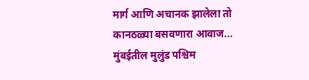मार्ग आणि अचानक झालेला तो कानठळ्या बसवणारा आवाज... मुंबईतील मुलुंड पश्चिम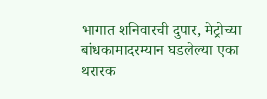भागात शनिवारची दुपार, मेट्रोच्या बांधकामादरम्यान घडलेल्या एका थरारक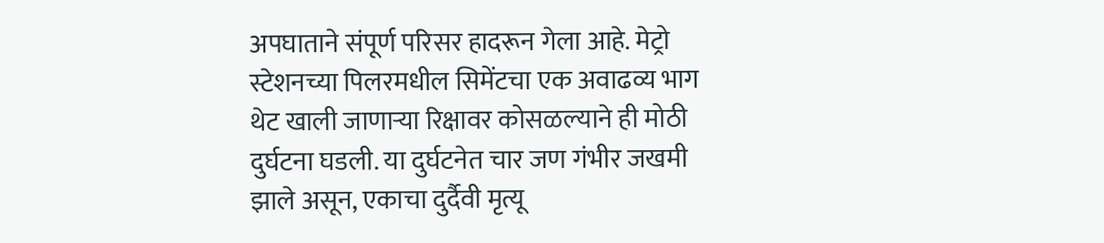अपघाताने संपूर्ण परिसर हादरून गेला आहे. मेट्रो स्टेशनच्या पिलरमधील सिमेंटचा एक अवाढव्य भाग थेट खाली जाणाऱ्या रिक्षावर कोसळल्याने ही मोठी दुर्घटना घडली. या दुर्घटनेत चार जण गंभीर जखमी झाले असून, एकाचा दुर्दैवी मृत्यू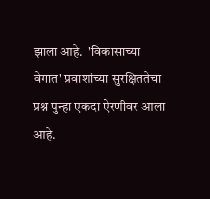झाला आहे.  'विकासाच्या वेगात' प्रवाशांच्या सुरक्षिततेचा प्रश्न पुन्हा एकदा ऐरणीवर आला आहे.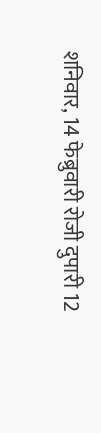शनिवार, 14 फेब्रुवारी रोजी दुपारी 12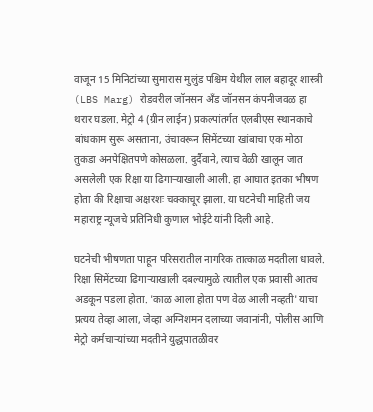वाजून 15 मिनिटांच्या सुमारास मुलुंड पश्चिम येथील लाल बहादूर शास्त्री (LBS Marg) रोडवरील जॉनसन अँड जॉनसन कंपनीजवळ हा थरार घडला. मेट्रो 4 (ग्रीन लाईन) प्रकल्पांतर्गत एलबीएस स्थानकाचे बांधकाम सुरू असताना, उंचावरून सिमेंटच्या खांबाचा एक मोठा तुकडा अनपेक्षितपणे कोसळला. दुर्दैवाने, त्याच वेळी खालून जात असलेली एक रिक्षा या ढिगाऱ्याखाली आली. हा आघात इतका भीषण होता की रिक्षाचा अक्षरशः चक्काचूर झाला. या घटनेची माहिती जय महाराष्ट्र न्यूजचे प्रतिनिधी कुणाल भोईटे यांनी दिली आहे.

घटनेची भीषणता पाहून परिसरातील नागरिक तात्काळ मदतीला धावले. रिक्षा सिमेंटच्या ढिगाऱ्याखाली दबल्यामुळे त्यातील एक प्रवासी आतच अडकून पडला होता. 'काळ आला होता पण वेळ आली नव्हती' याचा प्रत्यय तेव्हा आला, जेव्हा अग्निशमन दलाच्या जवानांनी, पोलीस आणि मेट्रो कर्मचाऱ्यांच्या मदतीने युद्धपातळीवर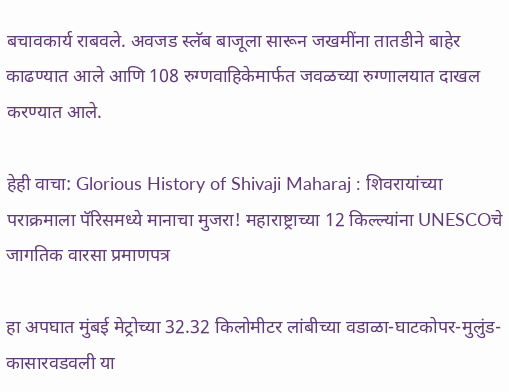बचावकार्य राबवले. अवजड स्लॅब बाजूला सारून जखमींना तातडीने बाहेर काढण्यात आले आणि 108 रुग्णवाहिकेमार्फत जवळच्या रुग्णालयात दाखल करण्यात आले.

हेही वाचा: Glorious History of Shivaji Maharaj : शिवरायांच्या पराक्रमाला पॅरिसमध्ये मानाचा मुजरा! महाराष्ट्राच्या 12 किल्ल्यांना UNESCOचे जागतिक वारसा प्रमाणपत्र

हा अपघात मुंबई मेट्रोच्या 32.32 किलोमीटर लांबीच्या वडाळा-घाटकोपर-मुलुंड-कासारवडवली या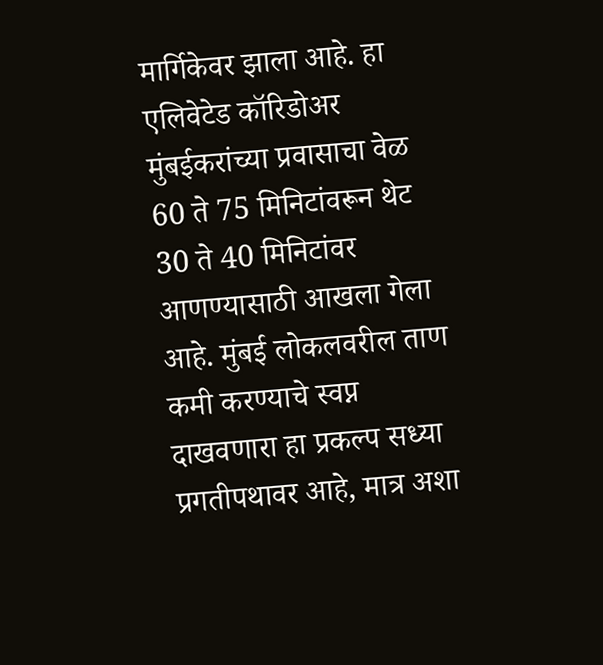मार्गिकेवर झाला आहे. हा एलिवेटेड कॉरिडोअर मुंबईकरांच्या प्रवासाचा वेळ 60 ते 75 मिनिटांवरून थेट 30 ते 40 मिनिटांवर आणण्यासाठी आखला गेला आहे. मुंबई लोकलवरील ताण कमी करण्याचे स्वप्न दाखवणारा हा प्रकल्प सध्या प्रगतीपथावर आहे, मात्र अशा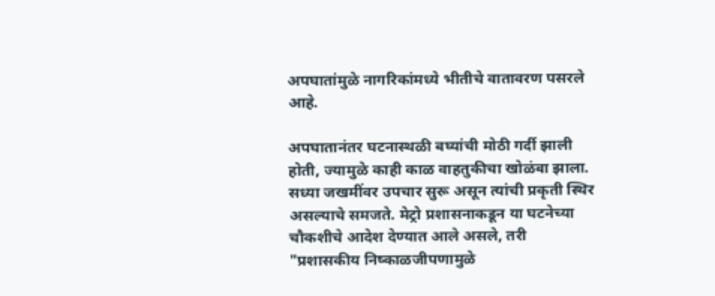अपघातांमुळे नागरिकांमध्ये भीतीचे वातावरण पसरले आहे.

अपघातानंतर घटनास्थळी बघ्यांची मोठी गर्दी झाली होती, ज्यामुळे काही काळ वाहतुकीचा खोळंबा झाला. सध्या जखमींवर उपचार सुरू असून त्यांची प्रकृती स्थिर असल्याचे समजते. मेट्रो प्रशासनाकडून या घटनेच्या चौकशीचे आदेश देण्यात आले असले, तरी "प्रशासकीय निष्काळजीपणामुळे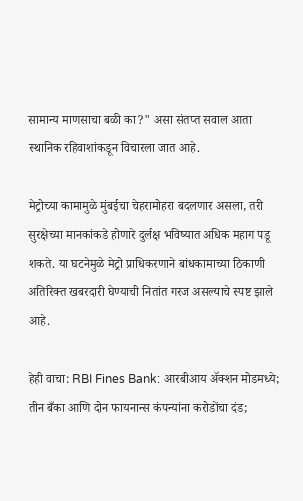सामान्य माणसाचा बळी का?" असा संतप्त सवाल आता स्थानिक रहिवाशांकडून विचारला जात आहे.

मेट्रोच्या कामामुळे मुंबईचा चेहरामोहरा बदलणार असला, तरी सुरक्षेच्या मानकांकडे होणारे दुर्लक्ष भविष्यात अधिक महाग पडू शकते. या घटनेमुळे मेट्रो प्राधिकरणाने बांधकामाच्या ठिकाणी अतिरिक्त खबरदारी घेण्याची नितांत गरज असल्याचे स्पष्ट झाले आहे.

हेही वाचा: RBI Fines Bank: आरबीआय अ‍ॅक्शन मोडमध्ये; तीन बँका आणि दोन फायनान्स कंपन्यांना करोडोंचा दंड;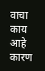वाचा काय आहे कारण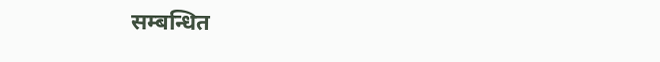सम्बन्धित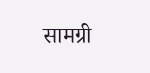सामग्री